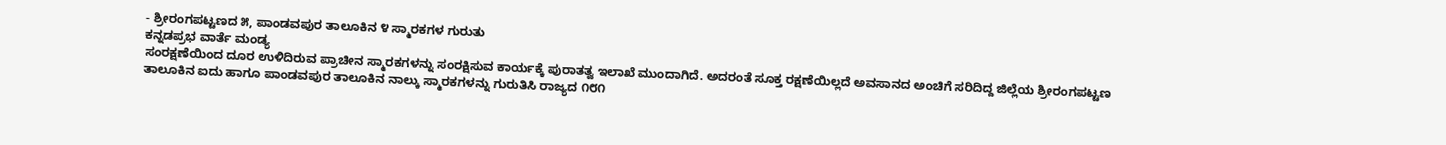- ಶ್ರೀರಂಗಪಟ್ಟಣದ ೫, ಪಾಂಡವಪುರ ತಾಲೂಕಿನ ೪ ಸ್ಮಾರಕಗಳ ಗುರುತು
ಕನ್ನಡಪ್ರಭ ವಾರ್ತೆ ಮಂಡ್ಯ
ಸಂರಕ್ಷಣೆಯಿಂದ ದೂರ ಉಳಿದಿರುವ ಪ್ರಾಚೀನ ಸ್ಮಾರಕಗಳನ್ನು ಸಂರಕ್ಷಿಸುವ ಕಾರ್ಯಕ್ಕೆ ಪುರಾತತ್ವ ಇಲಾಖೆ ಮುಂದಾಗಿದೆ. ಅದರಂತೆ ಸೂಕ್ತ ರಕ್ಷಣೆಯಿಲ್ಲದೆ ಅವಸಾನದ ಅಂಚಿಗೆ ಸರಿದಿದ್ದ ಜಿಲ್ಲೆಯ ಶ್ರೀರಂಗಪಟ್ಟಣ ತಾಲೂಕಿನ ಐದು ಹಾಗೂ ಪಾಂಡವಪುರ ತಾಲೂಕಿನ ನಾಲ್ಕು ಸ್ಮಾರಕಗಳನ್ನು ಗುರುತಿಸಿ ರಾಜ್ಯದ ೧೮೧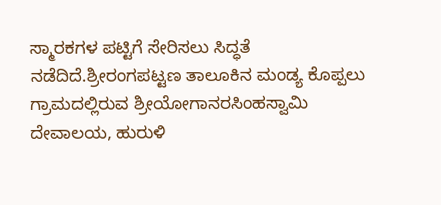ಸ್ಮಾರಕಗಳ ಪಟ್ಟಿಗೆ ಸೇರಿಸಲು ಸಿದ್ಧತೆ ನಡೆದಿದೆ.ಶ್ರೀರಂಗಪಟ್ಟಣ ತಾಲೂಕಿನ ಮಂಡ್ಯ ಕೊಪ್ಪಲು ಗ್ರಾಮದಲ್ಲಿರುವ ಶ್ರೀಯೋಗಾನರಸಿಂಹಸ್ವಾಮಿ ದೇವಾಲಯ, ಹುರುಳಿ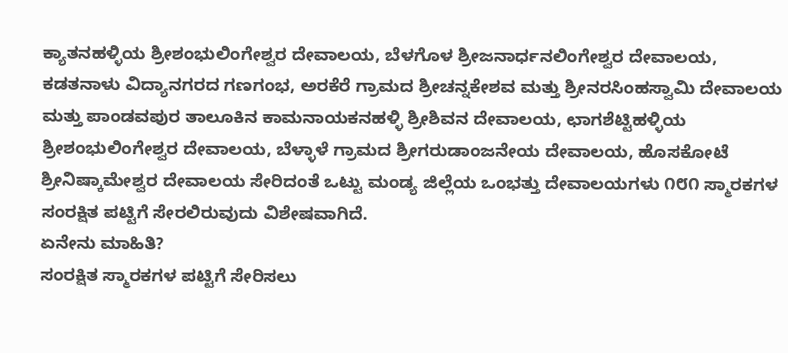ಕ್ಯಾತನಹಳ್ಳಿಯ ಶ್ರೀಶಂಭುಲಿಂಗೇಶ್ವರ ದೇವಾಲಯ, ಬೆಳಗೊಳ ಶ್ರೀಜನಾರ್ಧನಲಿಂಗೇಶ್ವರ ದೇವಾಲಯ, ಕಡತನಾಳು ವಿದ್ಯಾನಗರದ ಗಣಗಂಭ, ಅರಕೆರೆ ಗ್ರಾಮದ ಶ್ರೀಚನ್ನಕೇಶವ ಮತ್ತು ಶ್ರೀನರಸಿಂಹಸ್ವಾಮಿ ದೇವಾಲಯ ಮತ್ತು ಪಾಂಡವಪುರ ತಾಲೂಕಿನ ಕಾಮನಾಯಕನಹಳ್ಳಿ ಶ್ರೀಶಿವನ ದೇವಾಲಯ, ಛಾಗಶೆಟ್ಟಿಹಳ್ಳಿಯ ಶ್ರೀಶಂಭುಲಿಂಗೇಶ್ವರ ದೇವಾಲಯ, ಬೆಳ್ಳಾಳೆ ಗ್ರಾಮದ ಶ್ರೀಗರುಡಾಂಜನೇಯ ದೇವಾಲಯ, ಹೊಸಕೋಟೆ ಶ್ರೀನಿಷ್ಕಾಮೇಶ್ವರ ದೇವಾಲಯ ಸೇರಿದಂತೆ ಒಟ್ಟು ಮಂಡ್ಯ ಜಿಲ್ಲೆಯ ಒಂಭತ್ತು ದೇವಾಲಯಗಳು ೧೮೧ ಸ್ಮಾರಕಗಳ ಸಂರಕ್ಷಿತ ಪಟ್ಟಿಗೆ ಸೇರಲಿರುವುದು ವಿಶೇಷವಾಗಿದೆ.
ಏನೇನು ಮಾಹಿತಿ?
ಸಂರಕ್ಷಿತ ಸ್ಮಾರಕಗಳ ಪಟ್ಟಿಗೆ ಸೇರಿಸಲು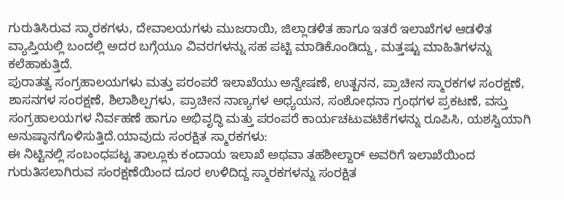ಗುರುತಿಸಿರುವ ಸ್ಮಾರಕಗಳು, ದೇವಾಲಯಗಳು ಮುಜರಾಯಿ, ಜಿಲ್ಲಾಡಳಿತ ಹಾಗೂ ಇತರೆ ಇಲಾಖೆಗಳ ಆಡಳಿತ ವ್ಯಾಪ್ತಿಯಲ್ಲಿ ಬಂದಲ್ಲಿ ಅದರ ಬಗ್ಗೆಯೂ ವಿವರಗಳನ್ನು ಸಹ ಪಟ್ಟಿ ಮಾಡಿಕೊಂಡಿದ್ದು, ಮತ್ತಷ್ಟು ಮಾಹಿತಿಗಳನ್ನು ಕಲೆಹಾಕುತ್ತಿದೆ.
ಪುರಾತತ್ವ ಸಂಗ್ರಹಾಲಯಗಳು ಮತ್ತು ಪರಂಪರೆ ಇಲಾಖೆಯು ಅನ್ವೇಷಣೆ, ಉತ್ಖನನ, ಪ್ರಾಚೀನ ಸ್ಮಾರಕಗಳ ಸಂರಕ್ಷಣೆ, ಶಾಸನಗಳ ಸಂರಕ್ಷಣೆ, ಶಿಲಾಶಿಲ್ಪಗಳು, ಪ್ರಾಚೀನ ನಾಣ್ಯಗಳ ಅಧ್ಯಯನ, ಸಂಶೋಧನಾ ಗ್ರಂಥಗಳ ಪ್ರಕಟಣೆ, ವಸ್ತು ಸಂಗ್ರಹಾಲಯಗಳ ನಿರ್ವಹಣೆ ಹಾಗೂ ಅಭಿವೃದ್ಧಿ ಮತ್ತು ಪರಂಪರೆ ಕಾರ್ಯಚಟುವಟಿಕೆಗಳನ್ನು ರೂಪಿಸಿ, ಯಶಸ್ವಿಯಾಗಿ ಅನುಷ್ಠಾನಗೊಳಿಸುತ್ತಿದೆ.ಯಾವುದು ಸಂರಕ್ಷಿತ ಸ್ಮಾರಕಗಳು:
ಈ ನಿಟ್ಟಿನಲ್ಲಿ ಸಂಬಂಧಪಟ್ಟ ತಾಲ್ಲೂಕು ಕಂದಾಯ ಇಲಾಖೆ ಅಥವಾ ತಹಶೀಲ್ದಾರ್ ಅವರಿಗೆ ಇಲಾಖೆಯಿಂದ ಗುರುತಿಸಲಾಗಿರುವ ಸಂರಕ್ಷಣೆಯಿಂದ ದೂರ ಉಳಿದಿದ್ದ ಸ್ಮಾರಕಗಳನ್ನು ಸಂರಕ್ಷಿತ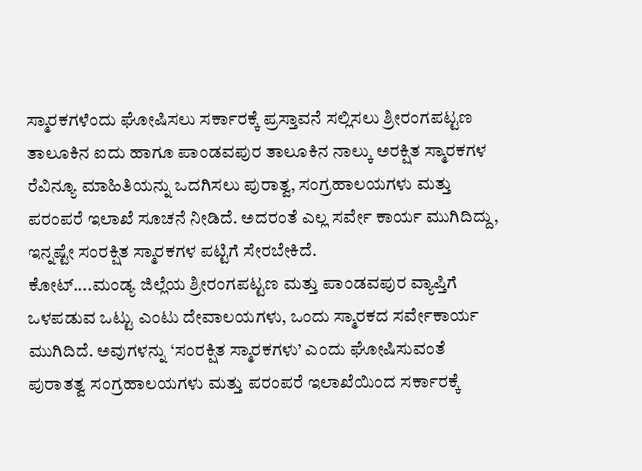ಸ್ಮಾರಕಗಳೆಂದು ಘೋಷಿಸಲು ಸರ್ಕಾರಕ್ಕೆ ಪ್ರಸ್ತಾವನೆ ಸಲ್ಲಿಸಲು ಶ್ರೀರಂಗಪಟ್ಟಣ ತಾಲೂಕಿನ ಐದು ಹಾಗೂ ಪಾಂಡವಪುರ ತಾಲೂಕಿನ ನಾಲ್ಕು ಅರಕ್ಷಿತ ಸ್ಮಾರಕಗಳ ರೆವಿನ್ಯೂ ಮಾಹಿತಿಯನ್ನು ಒದಗಿಸಲು ಪುರಾತ್ವ, ಸಂಗ್ರಹಾಲಯಗಳು ಮತ್ತು ಪರಂಪರೆ ಇಲಾಖೆ ಸೂಚನೆ ನೀಡಿದೆ. ಅದರಂತೆ ಎಲ್ಲ ಸರ್ವೇ ಕಾರ್ಯ ಮುಗಿದಿದ್ದು, ಇನ್ನಷ್ಟೇ ಸಂರಕ್ಷಿತ ಸ್ಮಾರಕಗಳ ಪಟ್ಟಿಗೆ ಸೇರಬೇಕಿದೆ.
ಕೋಟ್....ಮಂಡ್ಯ ಜಿಲ್ಲೆಯ ಶ್ರೀರಂಗಪಟ್ಟಣ ಮತ್ತು ಪಾಂಡವಪುರ ವ್ಯಾಪ್ತಿಗೆ ಒಳಪಡುವ ಒಟ್ಟು ಎಂಟು ದೇವಾಲಯಗಳು, ಒಂದು ಸ್ಮಾರಕದ ಸರ್ವೇಕಾರ್ಯ ಮುಗಿದಿದೆ. ಅವುಗಳನ್ನು ‘ಸಂರಕ್ಷಿತ ಸ್ಮಾರಕಗಳು’ ಎಂದು ಘೋಷಿಸುವಂತೆ ಪುರಾತತ್ವ ಸಂಗ್ರಹಾಲಯಗಳು ಮತ್ತು ಪರಂಪರೆ ಇಲಾಖೆಯಿಂದ ಸರ್ಕಾರಕ್ಕೆ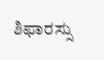ಶಿಫಾರಸ್ಸು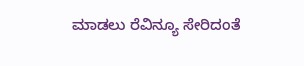ಮಾಡಲು ರೆವಿನ್ಯೂ ಸೇರಿದಂತೆ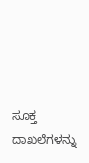ಸೂಕ್ತ ದಾಖಲೆಗಳನ್ನು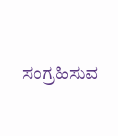ಸಂಗ್ರಹಿಸುವ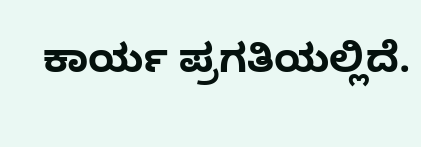ಕಾರ್ಯ ಪ್ರಗತಿಯಲ್ಲಿದೆ.